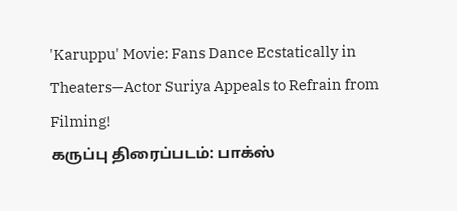'Karuppu' Movie: Fans Dance Ecstatically in Theaters—Actor Suriya Appeals to Refrain from Filming!
கருப்பு திரைப்படம்: பாக்ஸ்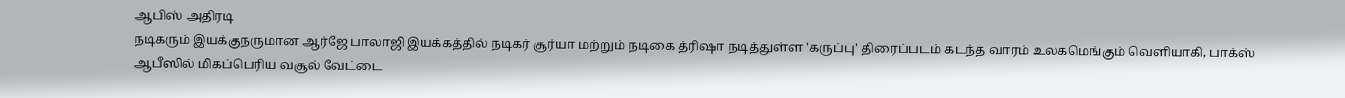ஆபிஸ் அதிரடி
நடிகரும் இயக்குநருமான ஆர்ஜே பாலாஜி இயக்கத்தில் நடிகர் சூர்யா மற்றும் நடிகை த்ரிஷா நடித்துள்ள 'கருப்பு' திரைப்படம் கடந்த வாரம் உலகமெங்கும் வெளியாகி, பாக்ஸ் ஆபீஸில் மிகப்பெரிய வசூல் வேட்டை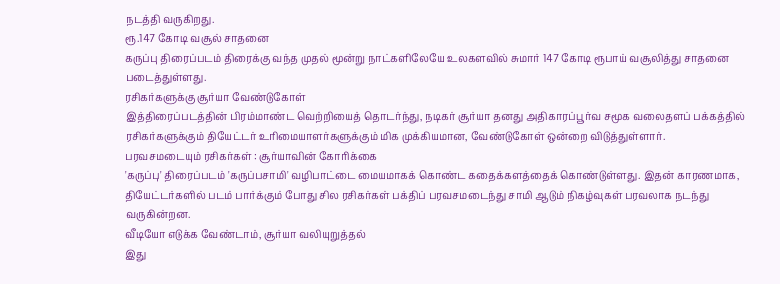நடத்தி வருகிறது.
ரூ.147 கோடி வசூல் சாதனை
கருப்பு திரைப்படம் திரைக்கு வந்த முதல் மூன்று நாட்களிலேயே உலகளவில் சுமார் 147 கோடி ரூபாய் வசூலித்து சாதனை படைத்துள்ளது.
ரசிகர்களுக்கு சூர்யா வேண்டுகோள்
இத்திரைப்படத்தின் பிரம்மாண்ட வெற்றியைத் தொடர்ந்து, நடிகர் சூர்யா தனது அதிகாரப்பூர்வ சமூக வலைதளப் பக்கத்தில் ரசிகர்களுக்கும் தியேட்டர் உரிமையாளர்களுக்கும் மிக முக்கியமான, வேண்டுகோள் ஒன்றை விடுத்துள்ளார்.
பரவசமடையும் ரசிகர்கள் : சூர்யாவின் கோரிக்கை
'கருப்பு' திரைப்படம் 'கருப்பசாமி' வழிபாட்டை மையமாகக் கொண்ட கதைக்களத்தைக் கொண்டுள்ளது. இதன் காரணமாக, தியேட்டர்களில் படம் பார்க்கும் போது சில ரசிகர்கள் பக்திப் பரவசமடைந்து சாமி ஆடும் நிகழ்வுகள் பரவலாக நடந்து வருகின்றன.
வீடியோ எடுக்க வேண்டாம், சூர்யா வலியுறுத்தல்
இது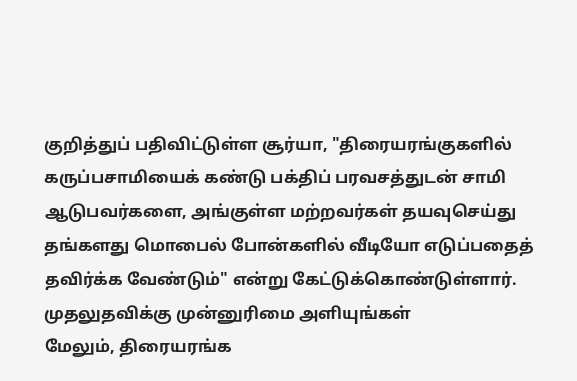குறித்துப் பதிவிட்டுள்ள சூர்யா, "திரையரங்குகளில் கருப்பசாமியைக் கண்டு பக்திப் பரவசத்துடன் சாமி ஆடுபவர்களை, அங்குள்ள மற்றவர்கள் தயவுசெய்து தங்களது மொபைல் போன்களில் வீடியோ எடுப்பதைத் தவிர்க்க வேண்டும்" என்று கேட்டுக்கொண்டுள்ளார்.
முதலுதவிக்கு முன்னுரிமை அளியுங்கள்
மேலும், திரையரங்க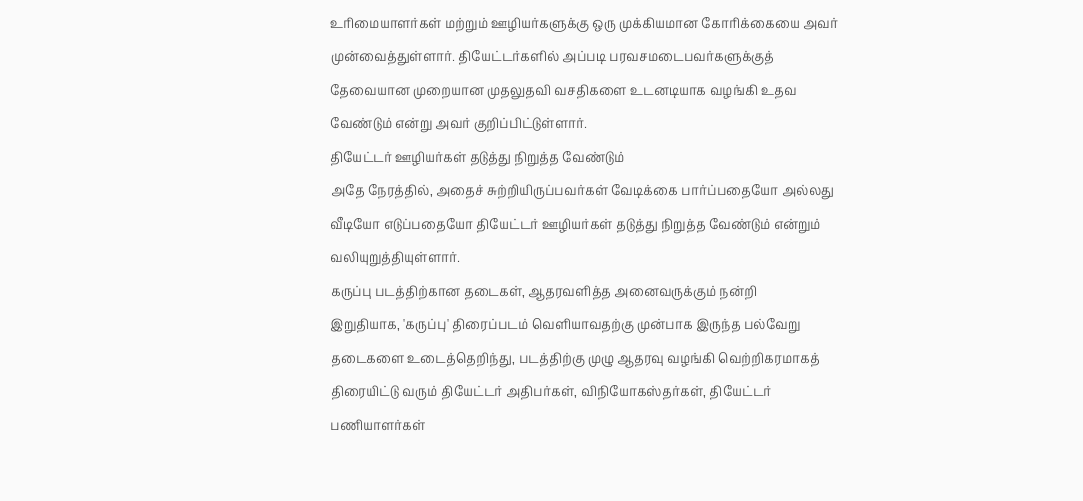உரிமையாளர்கள் மற்றும் ஊழியர்களுக்கு ஒரு முக்கியமான கோரிக்கையை அவர் முன்வைத்துள்ளார். தியேட்டர்களில் அப்படி பரவசமடைபவர்களுக்குத் தேவையான முறையான முதலுதவி வசதிகளை உடனடியாக வழங்கி உதவ வேண்டும் என்று அவர் குறிப்பிட்டுள்ளார்.
தியேட்டர் ஊழியர்கள் தடுத்து நிறுத்த வேண்டும்
அதே நேரத்தில், அதைச் சுற்றியிருப்பவர்கள் வேடிக்கை பார்ப்பதையோ அல்லது வீடியோ எடுப்பதையோ தியேட்டர் ஊழியர்கள் தடுத்து நிறுத்த வேண்டும் என்றும் வலியுறுத்தியுள்ளார்.
கருப்பு படத்திற்கான தடைகள், ஆதரவளித்த அனைவருக்கும் நன்றி
இறுதியாக, 'கருப்பு' திரைப்படம் வெளியாவதற்கு முன்பாக இருந்த பல்வேறு தடைகளை உடைத்தெறிந்து, படத்திற்கு முழு ஆதரவு வழங்கி வெற்றிகரமாகத் திரையிட்டு வரும் தியேட்டர் அதிபர்கள், விநியோகஸ்தர்கள், தியேட்டர் பணியாளர்கள்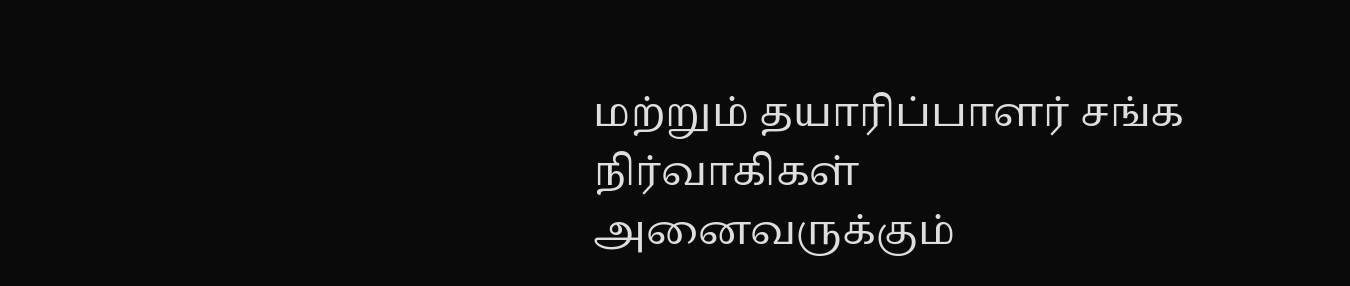மற்றும் தயாரிப்பாளர் சங்க நிர்வாகிகள் அனைவருக்கும்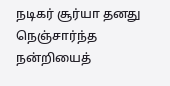நடிகர் சூர்யா தனது நெஞ்சார்ந்த நன்றியைத்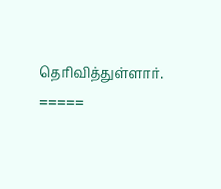தெரிவித்துள்ளார்.
=====